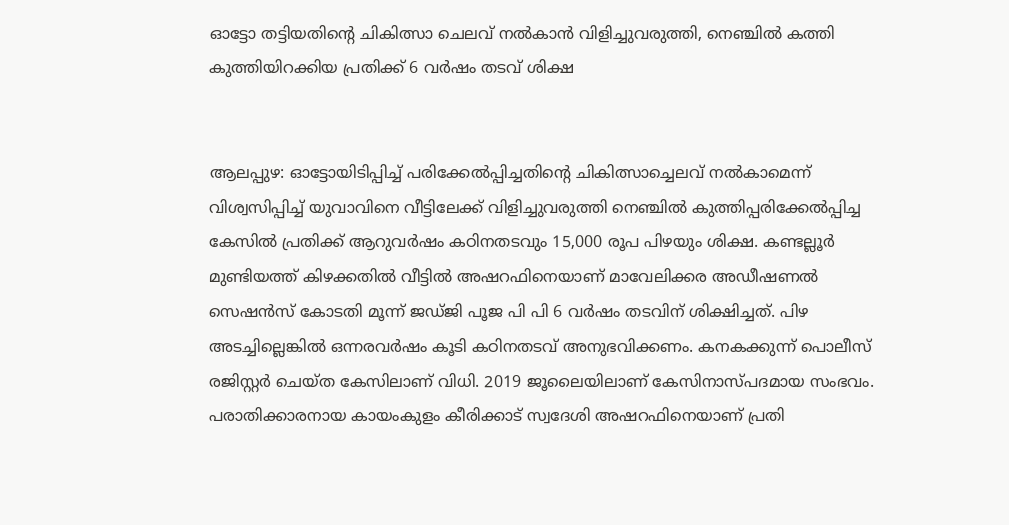ഓട്ടോ തട്ടിയതിന്റെ ചികിത്സാ ചെലവ് നൽകാൻ വിളിച്ചുവരുത്തി, നെഞ്ചിൽ കത്തി കുത്തിയിറക്കിയ പ്രതിക്ക് 6 വർഷം തടവ് ശിക്ഷ


ആലപ്പുഴ: ഓട്ടോയിടിപ്പിച്ച് പരിക്കേൽപ്പിച്ചതിന്റെ ചികിത്സാച്ചെലവ് നൽകാമെന്ന് വിശ്വസിപ്പിച്ച് യുവാവിനെ വീട്ടിലേക്ക് വിളിച്ചുവരുത്തി നെഞ്ചിൽ കുത്തിപ്പരിക്കേൽപ്പിച്ച കേസിൽ പ്രതിക്ക് ആറുവർഷം കഠിനതടവും 15,000 രൂപ പിഴയും ശിക്ഷ. കണ്ടല്ലൂർ മുണ്ടിയത്ത് കിഴക്കതിൽ വീട്ടിൽ അഷറഫിനെയാണ് മാവേലിക്കര അഡീഷണൽ സെഷൻസ് കോടതി മൂന്ന് ജഡ്ജി പൂജ പി പി 6 വർഷം തടവിന് ശിക്ഷിച്ചത്. പിഴ അടച്ചില്ലെങ്കിൽ ഒന്നരവർഷം കൂടി കഠിനതടവ് അനുഭവിക്കണം. കനകക്കുന്ന് പൊലീസ് രജിസ്റ്റർ ചെയ്ത കേസിലാണ് വിധി. 2019 ജൂലൈയിലാണ് കേസിനാസ്പദമായ സംഭവം. പരാതിക്കാരനായ കായംകുളം കീരിക്കാട് സ്വദേശി അഷറഫിനെയാണ് പ്രതി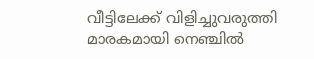വീട്ടിലേക്ക് വിളിച്ചുവരുത്തി മാരകമായി നെഞ്ചിൽ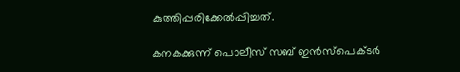കുത്തിപ്പരിക്കേൽപ്പിച്ചത്.

കനകക്കുന്ന് പൊലീസ് സബ് ഇൻസ്പെക്ടർ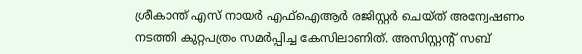ശ്രീകാന്ത് എസ് നായർ എഫ്ഐആർ രജിസ്റ്റർ ചെയ്ത് അന്വേഷണം നടത്തി കുറ്റപത്രം സമർപ്പിച്ച കേസിലാണിത്. അസിസ്റ്റന്റ് സബ്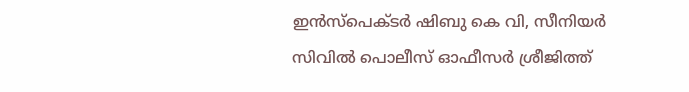ഇൻസ്പെക്ടർ ഷിബു കെ വി, സീനിയർ സിവിൽ പൊലീസ് ഓഫീസർ ശ്രീജിത്ത്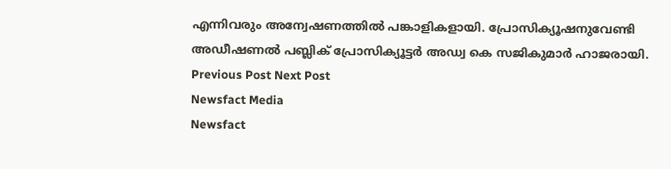എന്നിവരും അന്വേഷണത്തിൽ പങ്കാളികളായി. പ്രോസിക്യൂഷനുവേണ്ടി അഡീഷണൽ പബ്ലിക് പ്രോസിക്യൂട്ടർ അഡ്വ കെ സജികുമാർ ഹാജരായി.
Previous Post Next Post
Newsfact Media
Newsfact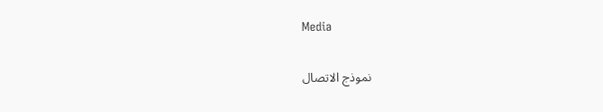Media

نموذج الاتصال